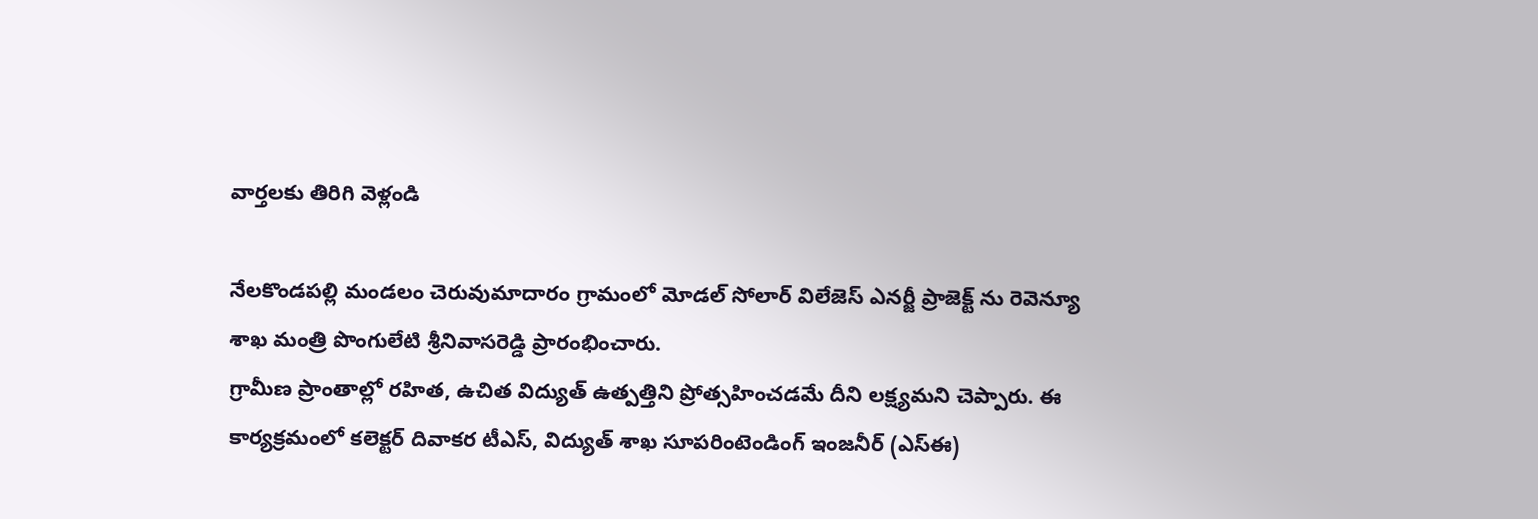వార్తలకు తిరిగి వెళ్లండి

నేలకొండపల్లి మండలం చెరువుమాదారం గ్రామంలో మోడల్ సోలార్ విలేజెస్ ఎనర్జీ ప్రాజెక్ట్ ను రెవెన్యూ శాఖ మంత్రి పొంగులేటి శ్రీనివాసరెడ్డి ప్రారంభించారు.
గ్రామీణ ప్రాంతాల్లో రహిత, ఉచిత విద్యుత్ ఉత్పత్తిని ప్రోత్సహించడమే దీని లక్ష్యమని చెప్పారు. ఈ కార్యక్రమంలో కలెక్టర్ దివాకర టీఎస్, విద్యుత్ శాఖ సూపరింటెండింగ్ ఇంజనీర్ (ఎస్ఈ)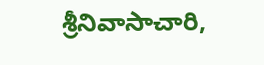శ్రీనివాసాచారి,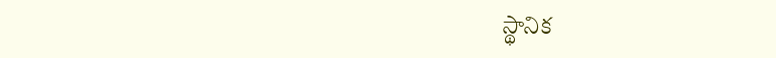స్థానిక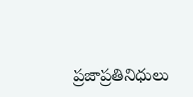ప్రజాప్రతినిధులు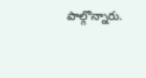పాల్గొన్నారు.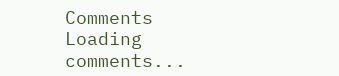Comments
Loading comments...